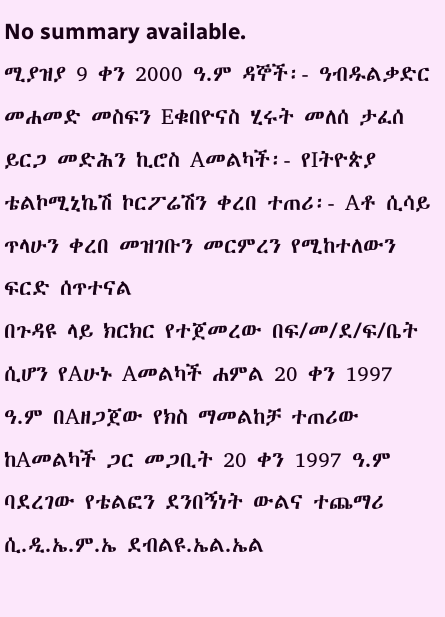No summary available.
ሚያዝያ 9 ቀን 2000 ዓ.ም ዳኞች፡- ዓብዱልቃድር መሐመድ መስፍን Eቁበዮናስ ሂሩት መለሰ ታፈሰ ይርጋ መድሕን ኪሮስ Aመልካች፡- የIትዮጵያ ቴልኮሚኒኬሽ ኮርፖሬሽን ቀረበ ተጠሪ፡- Aቶ ሲሳይ ጥላሁን ቀረበ መዝገቡን መርምረን የሚከተለውን ፍርድ ሰጥተናል
በጉዳዩ ላይ ክርክር የተጀመረው በፍ/መ/ደ/ፍ/ቤት ሲሆን የAሁኑ Aመልካች ሐምል 20 ቀን 1997 ዓ.ም በAዘጋጀው የክስ ማመልከቻ ተጠሪው ከAመልካች ጋር መጋቢት 20 ቀን 1997 ዓ.ም ባደረገው የቴልፎን ደንበኝነት ውልና ተጨማሪ ሲ.ዲ.ኤ.ም.ኤ ደብልዩ.ኤል.ኤል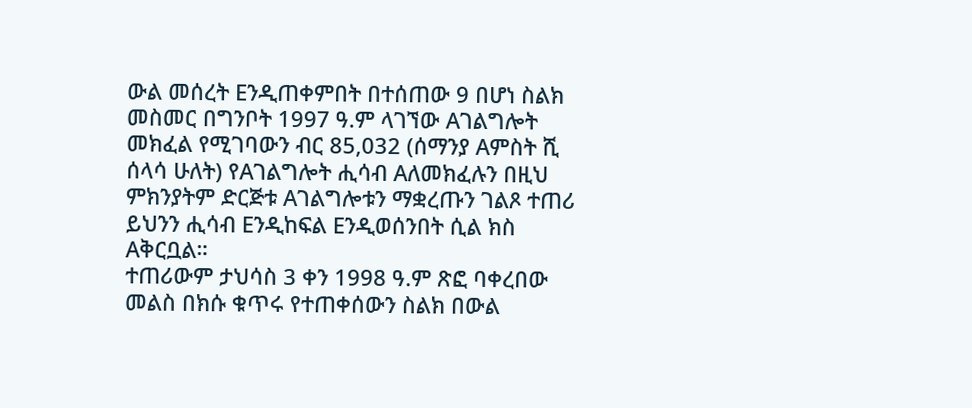ውል መሰረት Eንዲጠቀምበት በተሰጠው 9 በሆነ ስልክ መስመር በግንቦት 1997 ዓ.ም ላገኘው Aገልግሎት መክፈል የሚገባውን ብር 85,032 (ሰማንያ Aምስት ሺ ሰላሳ ሁለት) የAገልግሎት ሒሳብ Aለመክፈሉን በዚህ ምክንያትም ድርጅቱ Aገልግሎቱን ማቋረጡን ገልጾ ተጠሪ ይህንን ሒሳብ Eንዲከፍል Eንዲወሰንበት ሲል ክስ Aቅርቧል።
ተጠሪውም ታህሳስ 3 ቀን 1998 ዓ.ም ጽፎ ባቀረበው መልስ በክሱ ቁጥሩ የተጠቀሰውን ስልክ በውል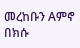መረከቡን Aምኖ በክሱ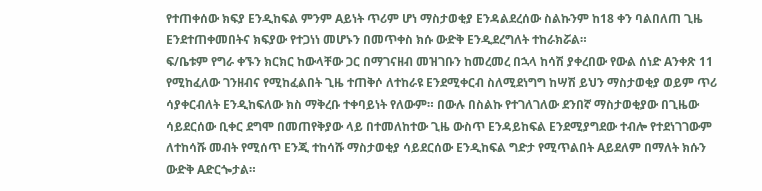የተጠቀሰው ክፍያ Eንዲከፍል ምንም Aይነት ጥሪም ሆነ ማስታወቂያ Eንዳልደረሰው ስልኩንም ከ18 ቀን ባልበለጠ ጊዜ Eንደተጠቀመበትና ክፍያው የተጋነነ መሆኑን በመጥቀስ ክሱ ውድቅ Eንዲደረግለት ተከራክሯል።
ፍ/ቤቱም የግራ ቀኙን ክርክር ከውላቸው ጋር በማገናዘብ መዝገቡን ከመረመረ በኋላ ከሳሽ ያቀረበው የውል ሰነድ Aንቀጽ 11 የሚከፈለው ገንዘብና የሚከፈልበት ጊዜ ተጠቅሶ ለተከራዩ Eንደሚቀርብ ስለሚደነግግ ከሣሽ ይህን ማስታወቂያ ወይም ጥሪ ሳያቀርብለት Eንዲከፍለው ክስ ማቅረቡ ተቀባይነት የለውም። በውሉ በስልኩ የተገለገለው ደንበኛ ማስታወቂያው በጊዜው ሳይደርሰው ቢቀር ደግሞ በመጠየቅያው ላይ በተመለከተው ጊዜ ውስጥ Eንዳይከፍል Eንደሚያግደው ተብሎ የተደነገገውም ለተከሳሹ መብት የሚሰጥ Eንጂ ተከሳሹ ማስታወቂያ ሳይደርሰው Eንዲከፍል ግድታ የሚጥልበት Aይደለም በማለት ክሱን ውድቅ Aድርጐታል።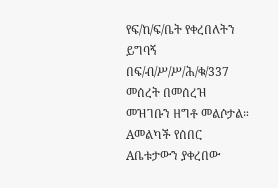የፍ/ከ/ፍ/ቤት የቀረበለትን ይግባኝ በፍ/ብ/ሥ/ሥ/ሕ/ቁ/337 መሰረት በመሰረዝ መዝገቡን ዘግቶ መልሶታል።
Aመልካች የሰበር Aቤቱታውን ያቀረበው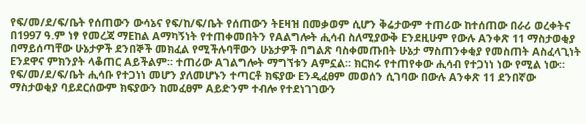የፍ/መ/ደ/ፍ/ቤት የሰጠውን ውሳኔና የፍ/ከ/ፍ/ቤት የሰጠውን ትEዛዝ በመቃወም ሲሆን ቅሬታውም ተጠሪው ከተሰጠው በራሪ ወረቀትና በ1997 ዓ.ም ነፃ የመረጃ ማEከል Aማካኝነት የተጠቀመበትን የAልግሎት ሒሳብ ስለሚያውቅ Eንደዚሁም የውሉ Aንቀጽ 11 ማስታወቂያ በማይሰጣቸው ሁኔታዎች ደንበኞች መክፈል የሚችሉባቸውን ሁኔታዎች በግልጽ ባስቀመጡበት ሁኔታ ማስጠንቀቂያ የመስጠት Aስፈላጊነት Eንደዋና ምክንያት ላቆጠር Aይችልም። ተጠሪው Aገልግሎት ማግኘቱን Aምኗል። ክርክሩ የተጠየቀው ሒሳብ የተጋነነ ነው የሚል ነው። የፍ/መ/ደ/ፍ/ቤት ሒሳቡ የተጋነነ መሆን ያለመሆኑን ተጣርቶ ክፍያው Eንዲፈፀም መወሰን ሲገባው በውሉ Aንቀጽ 11 ደንበኛው ማስታወቂያ ባይደርሰውም ክፍያውን ከመፈፀም Aይድንም ተብሎ የተደነገገውን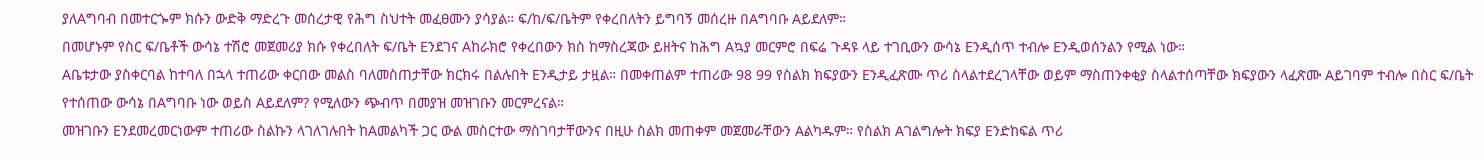ያለAግባብ በመተርጐም ክሱን ውድቅ ማድረጉ መሰረታዊ የሕግ ስህተት መፈፀሙን ያሳያል። ፍ/ከ/ፍ/ቤትም የቀረበለትን ይግባኝ መሰረዙ በAግባቡ Aይደለም።
በመሆኑም የስር ፍ/ቤቶች ውሳኔ ተሽሮ መጀመሪያ ክሱ የቀረበለት ፍ/ቤት Eንደገና Aከራክሮ የቀረበውን ክስ ከማስረጃው ይዘትና ከሕግ Aኳያ መርምሮ በፍሬ ጉዳዩ ላይ ተገቢውን ውሳኔ Eንዲሰጥ ተብሎ Eንዲወሰንልን የሚል ነው።
Aቤቱታው ያስቀርባል ከተባለ በኋላ ተጠሪው ቀርበው መልስ ባለመስጠታቸው ክርክሩ በልሉበት Eንዲታይ ታዟል። በመቀጠልም ተጠሪው 98 99 የስልክ ክፍያውን Eንዲፈጽሙ ጥሪ ስላልተደረገላቸው ወይም ማስጠንቀቂያ ስላልተሰጣቸው ክፍያውን ላፈጽሙ Aይገባም ተብሎ በስር ፍ/ቤት የተሰጠው ውሳኔ በAግባቡ ነው ወይስ Aይደለም? የሚለውን ጭብጥ በመያዝ መዝገቡን መርምረናል።
መዝገቡን Eንደመረመርነውም ተጠሪው ስልኩን ላገለገሉበት ከAመልካች ጋር ውል መስርተው ማስገባታቸውንና በዚሁ ስልክ መጠቀም መጀመራቸውን Aልካዱም። የስልክ Aገልግሎት ክፍያ Eንድከፍል ጥሪ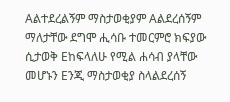Aልተደረልኝም ማስታወቂያም Aልደረሰኝም ማለታቸው ደግሞ ሒሳቡ ተመርምሮ ክፍያው ሲታወቅ Eከፍላለሁ የሚል ሐሳብ ያላቸው መሆኑን Eንጂ ማስታወቂያ ስላልደረሰኝ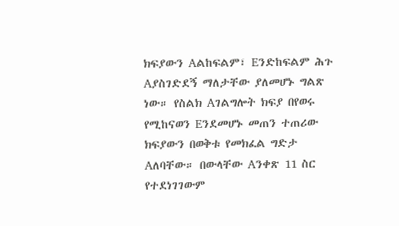ክፍያውን Aልከፍልም፣ Eንድከፍልም ሕጉ Aያስገድደኝ ማለታቸው ያለመሆኑ ግልጽ ነው። የስልክ Aገልግሎት ክፍያ በየወሩ የሚከናወን Eንደመሆኑ መጠን ተጠሪው ክፍያውን በወቅቱ የመክፈል ግድታ Aለባቸው። በውላቸው Aንቀጽ 11 ስር የተደነገገውም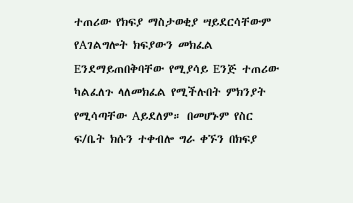ተጠሪው የክፍያ ማስታወቂያ ሣይደርሳቸውም የAገልግሎት ክፍያውን መክፈል Eንደማይጠበቅባቸው የሚያሳይ Eንጅ ተጠሪው ካልፈለጉ ላለመክፈል የሚችሉበት ምክንያት የሚሳጣቸው Aይደለም። በመሆኑም የስር ፍ/ቤት ክሱን ተቀብሎ ግራ ቀኙን በክፍያ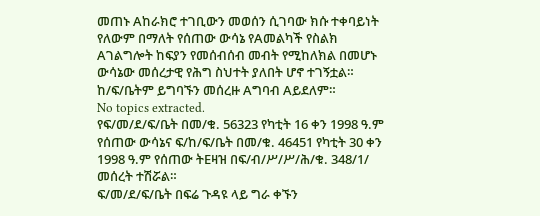መጠኑ Aከራክሮ ተገቢውን መወሰን ሲገባው ክሱ ተቀባይነት የለውም በማለት የሰጠው ውሳኔ የAመልካች የስልክ Aገልግሎት ከፍያን የመሰብሰብ መብት የሚከለክል በመሆኑ ውሳኔው መሰረታዊ የሕግ ስህተት ያለበት ሆኖ ተገኝቷል። ከ/ፍ/ቤትም ይግባኙን መሰረዙ Aግባብ Aይደለም።
No topics extracted.
የፍ/መ/ደ/ፍ/ቤት በመ/ቁ. 56323 የካቲት 16 ቀን 1998 ዓ.ም የሰጠው ውሳኔና ፍ/ከ/ፍ/ቤት በመ/ቁ. 46451 የካቲት 30 ቀን 1998 ዓ.ም የሰጠው ትEዛዝ በፍ/ብ/ሥ/ሥ/ሕ/ቁ. 348/1/ መሰረት ተሽሯል።
ፍ/መ/ደ/ፍ/ቤት በፍሬ ጉዳዩ ላይ ግራ ቀኙን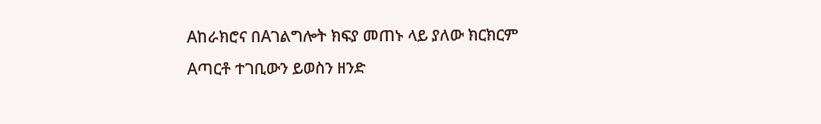Aከራክሮና በAገልግሎት ክፍያ መጠኑ ላይ ያለው ክርክርም Aጣርቶ ተገቢውን ይወስን ዘንድ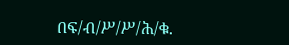በፍ/ብ/ሥ/ሥ/ሕ/ቁ.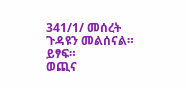341/1/ መሰረት ጉዳዩን መልሰናል። ይፃፍ።
ወጪና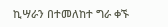ኪሣራን በተመለከተ ግራ ቀኙ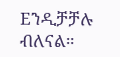Eንዲቻቻሉ ብለናል።